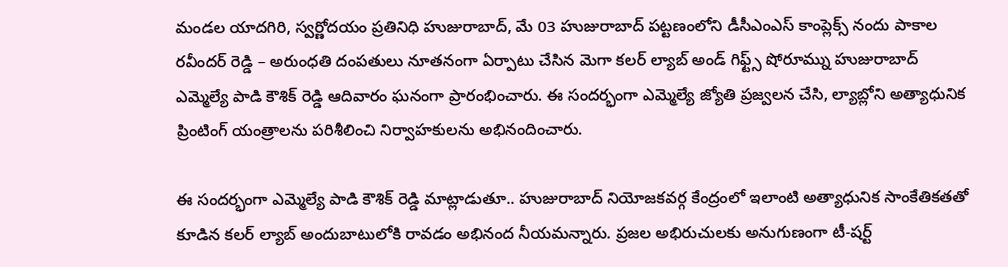మండల యాదగిరి, స్వర్ణోదయం ప్రతినిధి హుజురాబాద్, మే 03 హుజురాబాద్ పట్టణంలోని డీసీఎంఎస్ కాంప్లెక్స్ నందు పాకాల రవీందర్ రెడ్డి – అరుంధతి దంపతులు నూతనంగా ఏర్పాటు చేసిన మెగా కలర్ ల్యాబ్ అండ్ గిఫ్ట్స్ షోరూమ్ను హుజురాబాద్ ఎమ్మెల్యే పాడి కౌశిక్ రెడ్డి ఆదివారం ఘనంగా ప్రారంభించారు. ఈ సందర్భంగా ఎమ్మెల్యే జ్యోతి ప్రజ్వలన చేసి, ల్యాబ్లోని అత్యాధునిక ప్రింటింగ్ యంత్రాలను పరిశీలించి నిర్వాహకులను అభినందించారు.

ఈ సందర్భంగా ఎమ్మెల్యే పాడి కౌశిక్ రెడ్డి మాట్లాడుతూ.. హుజురాబాద్ నియోజకవర్గ కేంద్రంలో ఇలాంటి అత్యాధునిక సాంకేతికతతో కూడిన కలర్ ల్యాబ్ అందుబాటులోకి రావడం అభినంద నీయమన్నారు. ప్రజల అభిరుచులకు అనుగుణంగా టీ-షర్ట్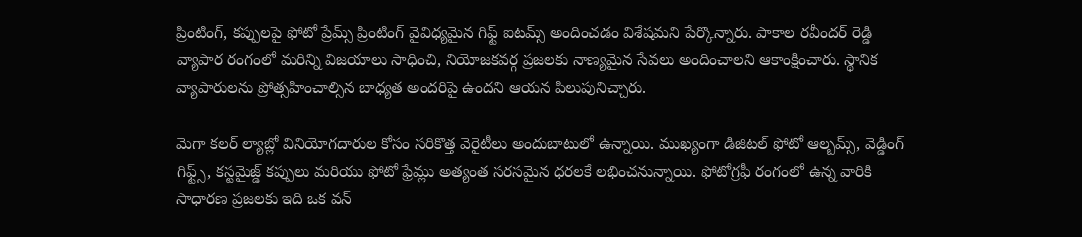ప్రింటింగ్, కప్పులపై ఫోటో ప్రేమ్స్ ప్రింటింగ్ వైవిధ్యమైన గిఫ్ట్ ఐటమ్స్ అందించడం విశేషమని పేర్కొన్నారు. పాకాల రవీందర్ రెడ్డి వ్యాపార రంగంలో మరిన్ని విజయాలు సాధించి, నియోజకవర్గ ప్రజలకు నాణ్యమైన సేవలు అందించాలని ఆకాంక్షించారు. స్థానిక వ్యాపారులను ప్రోత్సహించాల్సిన బాధ్యత అందరిపై ఉందని ఆయన పిలుపునిచ్చారు.

మెగా కలర్ ల్యాబ్లో వినియోగదారుల కోసం సరికొత్త వెరైటీలు అందుబాటులో ఉన్నాయి. ముఖ్యంగా డిజిటల్ ఫోటో ఆల్బమ్స్, వెడ్డింగ్ గిఫ్ట్స్, కస్టమైజ్డ్ కప్పులు మరియు ఫోటో ఫ్రేమ్లు అత్యంత సరసమైన ధరలకే లభించనున్నాయి. ఫోటోగ్రఫీ రంగంలో ఉన్న వారికి సాధారణ ప్రజలకు ఇది ఒక వన్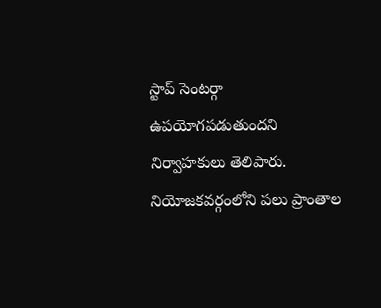స్టాప్ సెంటర్గా ఉపయోగపడుతుందని నిర్వాహకులు తెలిపారు. నియోజకవర్గంలోని పలు ప్రాంతాల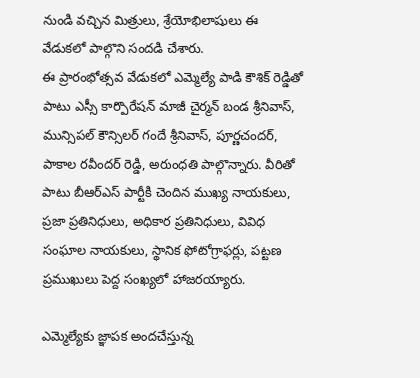నుండి వచ్చిన మిత్రులు, శ్రేయోభిలాషులు ఈ వేడుకలో పాల్గొని సందడి చేశారు.
ఈ ప్రారంభోత్సవ వేడుకలో ఎమ్మెల్యే పాడి కౌశిక్ రెడ్డితో పాటు ఎస్సీ కార్పొరేషన్ మాజీ చైర్మన్ బండ శ్రీనివాస్, మున్సిపల్ కౌన్సిలర్ గందే శ్రీనివాస్, పూర్ణచందర్, పాకాల రవీందర్ రెడ్డి, అరుంధతి పాల్గొన్నారు. వీరితో పాటు బీఆర్ఎస్ పార్టీకి చెందిన ముఖ్య నాయకులు, ప్రజా ప్రతినిధులు, అధికార ప్రతినిధులు, వివిధ సంఘాల నాయకులు, స్థానిక ఫోటోగ్రాఫర్లు, పట్టణ ప్రముఖులు పెద్ద సంఖ్యలో హాజరయ్యారు.

ఎమ్మెల్యేకు జ్ఞాపక అందచేస్తున్న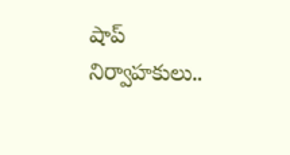షాప్ నిర్వాహకులు..